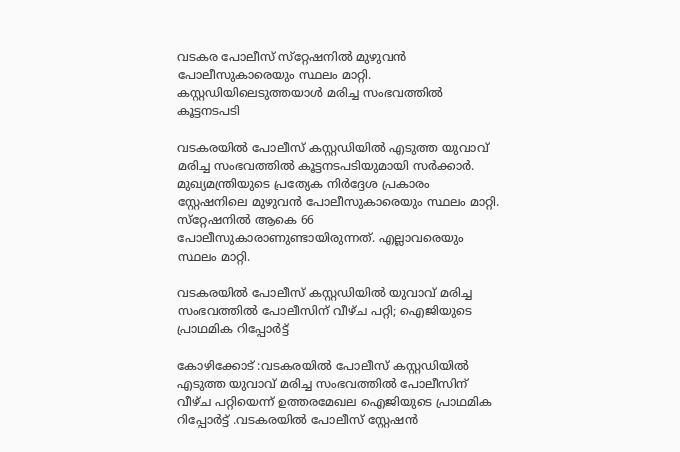വടകര പോലീസ് സ്‌റ്റേഷനില്‍ മുഴുവന്‍ പോലീസുകാരെയും സ്ഥലം മാറ്റി. കസ്റ്റഡിയിലെടുത്തയാള്‍ മരിച്ച സംഭവത്തില്‍ കൂട്ടനടപടി

വടകരയില്‍ പോലീസ് കസ്റ്റഡിയില്‍ എടുത്ത യുവാവ് മരിച്ച സംഭവത്തില്‍ കൂട്ടനടപടിയുമായി സര്‍ക്കാര്‍. മുഖ്യമന്ത്രിയുടെ പ്രത്യേക നിര്‍ദ്ദേശ പ്രകാരം സ്റ്റേഷനിലെ മുഴുവന്‍ പോലീസുകാരെയും സ്ഥലം മാറ്റി. സ്‌റ്റേഷനില്‍ ആകെ 66 പോലീസുകാരാണുണ്ടായിരുന്നത്. എല്ലാവരെയും സ്ഥലം മാറ്റി.

വടകരയില്‍ പോലീസ് കസ്റ്റഡിയില്‍ യുവാവ് മരിച്ച സംഭവത്തില്‍ പോലീസിന് വീഴ്ച പറ്റി; ഐജിയുടെ പ്രാഥമിക റിപ്പോര്‍ട്ട്

കോഴിക്കോട് :വടകരയില്‍ പോലീസ് കസ്റ്റഡിയില്‍  എടുത്ത യുവാവ് മരിച്ച സംഭവത്തില്‍ പോലീസിന് വീഴ്ച പറ്റിയെന്ന് ഉത്തരമേഖല ഐജിയുടെ പ്രാഥമിക റിപ്പോര്‍ട്ട് .വടകരയില്‍ പോലീസ് സ്റ്റേഷന്‍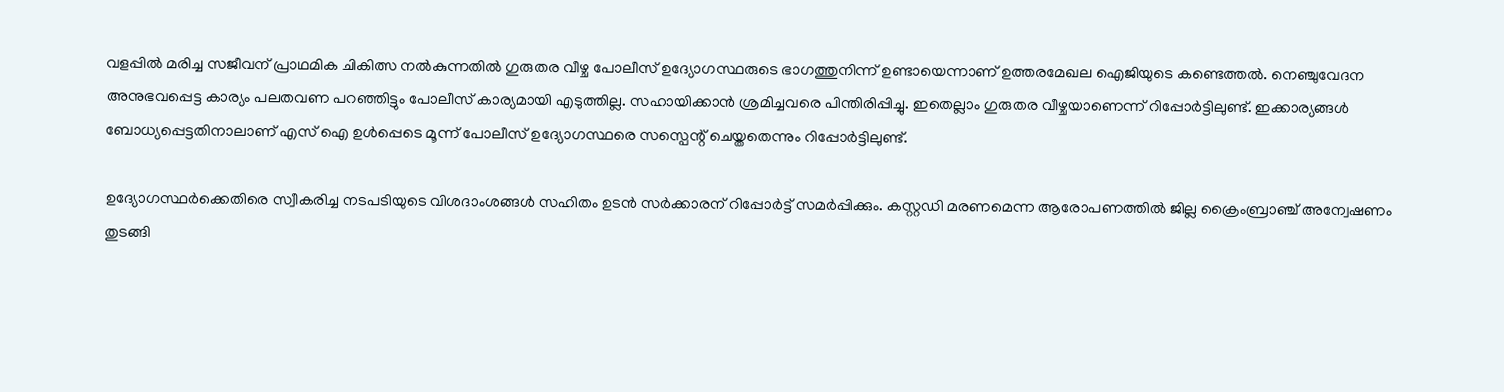വളപ്പില്‍ മരിച്ച സജീവന് പ്രാഥമിക ചികിത്സ നല്‍കുന്നതില്‍ ഗുരുതര വീഴ്ച പോലീസ് ഉദ്യോഗസ്ഥരുടെ ഭാഗത്തുനിന്ന് ഉണ്ടായെന്നാണ് ഉത്തരമേഖല ഐജിയുടെ കണ്ടെത്തല്‍. നെഞ്ചുവേദന അനുഭവപ്പെട്ട കാര്യം പലതവണ പറഞ്ഞിട്ടും പോലീസ് കാര്യമായി എടുത്തില്ല. സഹായിക്കാന്‍ ശ്രമിച്ചവരെ പിന്തിരിപ്പിച്ചു. ഇതെല്ലാം ഗുരുതര വീഴ്ചയാണെന്ന് റിപ്പോര്‍ട്ടിലുണ്ട്. ഇക്കാര്യങ്ങള്‍ ബോധ്യപ്പെട്ടതിനാലാണ് എസ് ഐ ഉള്‍പ്പെടെ മൂന്ന് പോലീസ് ഉദ്യോഗസ്ഥരെ സസ്പെന്റ് ചെയ്തതെന്നും റിപ്പോര്‍ട്ടിലുണ്ട്.

ഉദ്യോഗസ്ഥര്‍ക്കെതിരെ സ്വീകരിച്ച നടപടിയുടെ വിശദാംശങ്ങള്‍ സഹിതം ഉടന്‍ സര്‍ക്കാരന് റിപ്പോര്‍ട്ട് സമര്‍പ്പിക്കും. കസ്റ്റഡി മരണമെന്ന ആരോപണത്തില്‍ ജില്ല ക്രൈംബ്രാ‌ഞ്ച് അന്വേഷണം തുടങ്ങി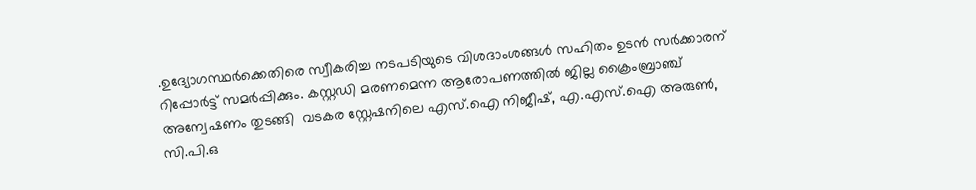.ഉദ്യോഗസ്ഥര്‍ക്കെതിരെ സ്വീകരിച്ച നടപടിയുടെ വിശദാംശങ്ങള്‍ സഹിതം ഉടന്‍ സര്‍ക്കാരന് റിപ്പോര്‍ട്ട് സമര്‍പ്പിക്കും. കസ്റ്റഡി മരണമെന്ന ആരോപണത്തില്‍ ജില്ല ക്രൈംബ്രാ‌ഞ്ച് അന്വേഷണം തുടങ്ങി  വടകര സ്റ്റേഷനിലെ എസ്.ഐ നിജീഷ്, എ.എസ്.ഐ അരുൺ, സി.പി.ഒ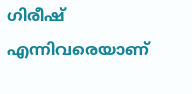ഗിരീഷ് എന്നിവരെയാണ്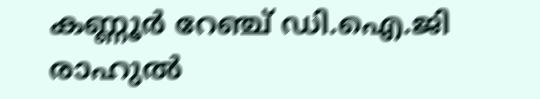കണ്ണൂർ റേഞ്ച് ഡി.ഐ.ജി രാഹുൽ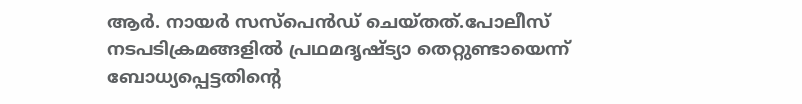ആ‌ർ. നായർ സസ്‌പെൻഡ് ചെയ്തത്.പോലീസ് നടപടിക്രമങ്ങളിൽ പ്രഥമദൃഷ്ട്യാ തെറ്റുണ്ടായെന്ന് ബോധ്യപ്പെട്ടതിന്റെ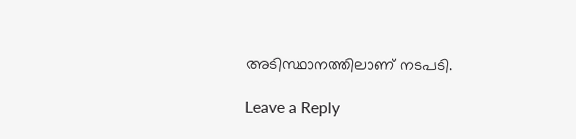അടിസ്ഥാനത്തിലാണ് നടപടി.

Leave a Reply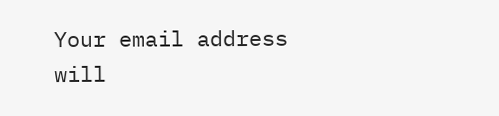Your email address will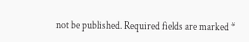not be published. Required fields are marked *